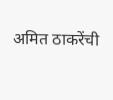अमित ठाकरेंची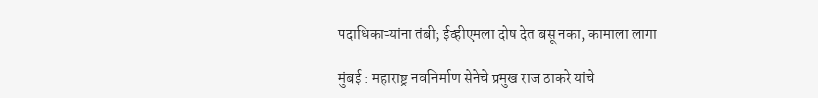पदाधिकाऱ्यांना तंबी; ईव्हीएमला दोष देत बसू नका, कामाला लागा

मुंबई : महाराष्ट्र नवनिर्माण सेनेचे प्रमुख राज ठाकरे यांचे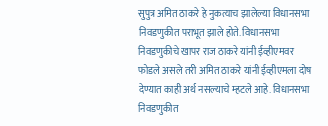सुपुत्र अमित ठाकरे हे नुकत्याच झालेल्या विधानसभा निवडणुकीत पराभूत झाले होते. विधानसभा निवडणुकीचे खापर राज ठाकरे यांनी ईव्हीएमवर फोडले असले तरी अमित ठाकरे यांनी ईव्हीएमला दोष देण्यात काही अर्थ नसल्याचे म्हटले आहे. विधानसभा निवडणुकीत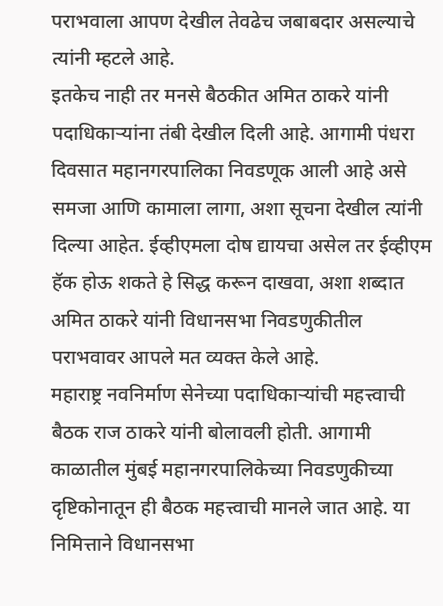पराभवाला आपण देखील तेवढेच जबाबदार असल्याचे त्यांनी म्हटले आहे.
इतकेच नाही तर मनसे बैठकीत अमित ठाकरे यांनी पदाधिकाऱ्यांना तंबी देखील दिली आहे. आगामी पंधरा दिवसात महानगरपालिका निवडणूक आली आहे असे समजा आणि कामाला लागा, अशा सूचना देखील त्यांनी दिल्या आहेत. ईव्हीएमला दोष द्यायचा असेल तर ईव्हीएम हॅक होऊ शकते हे सिद्ध करून दाखवा, अशा शब्दात अमित ठाकरे यांनी विधानसभा निवडणुकीतील पराभवावर आपले मत व्यक्त केले आहे.
महाराष्ट्र नवनिर्माण सेनेच्या पदाधिकाऱ्यांची महत्त्वाची बैठक राज ठाकरे यांनी बोलावली होती. आगामी काळातील मुंबई महानगरपालिकेच्या निवडणुकीच्या दृष्टिकोनातून ही बैठक महत्त्वाची मानले जात आहे. या निमित्ताने विधानसभा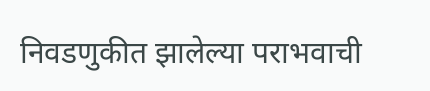निवडणुकीत झालेल्या पराभवाची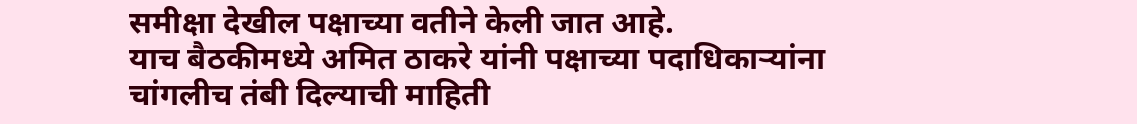समीक्षा देखील पक्षाच्या वतीने केली जात आहे.
याच बैठकीमध्ये अमित ठाकरे यांनी पक्षाच्या पदाधिकाऱ्यांना चांगलीच तंबी दिल्याची माहिती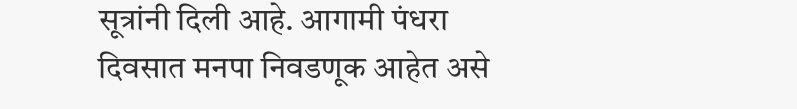सूत्रांनी दिली आहे. आगामी पंधरा दिवसात मनपा निवडणूक आहेत असे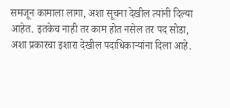समजून कामाला लागा, अशा सूचना देखील त्यांनी दिल्या आहेत. इतकेच नाही तर काम होत नसेल तर पद सोडा, अशा प्रकारचा इशारा देखील पदाधिकाऱ्यांना दिला आहे.